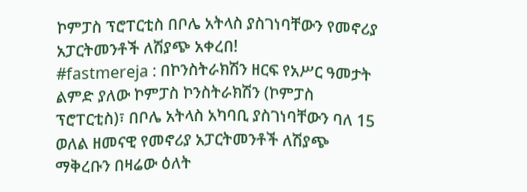ኮምፓስ ፕሮፐርቲስ በቦሌ አትላስ ያስገነባቸውን የመኖሪያ አፓርትመንቶች ለሽያጭ አቀረበ!
#fastmereja : በኮንስትራክሽን ዘርፍ የአሥር ዓመታት ልምድ ያለው ኮምፓስ ኮንስትራክሽን (ኮምፓስ ፕሮፐርቲስ)፣ በቦሌ አትላስ አካባቢ ያስገነባቸውን ባለ 15 ወለል ዘመናዊ የመኖሪያ አፓርትመንቶች ለሽያጭ ማቅረቡን በዛሬው ዕለት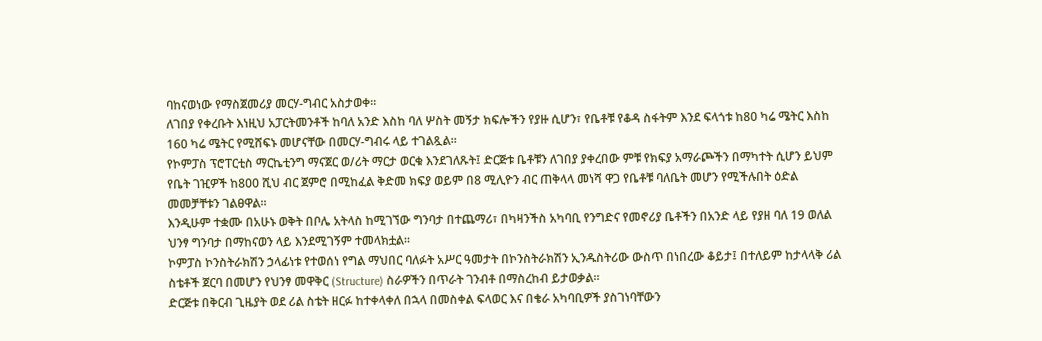ባከናወነው የማስጀመሪያ መርሃ-ግብር አስታወቀ።
ለገበያ የቀረቡት እነዚህ አፓርትመንቶች ከባለ አንድ እስከ ባለ ሦስት መኝታ ክፍሎችን የያዙ ሲሆን፣ የቤቶቹ የቆዳ ስፋትም እንደ ፍላጎቱ ከ80 ካሬ ሜትር እስከ 160 ካሬ ሜትር የሚሸፍኑ መሆናቸው በመርሃ-ግብሩ ላይ ተገልጿል።
የኮምፓስ ፕሮፐርቲስ ማርኬቲንግ ማናጀር ወ/ሪት ማርታ ወርቁ እንደገለጹት፤ ድርጅቱ ቤቶቹን ለገበያ ያቀረበው ምቹ የክፍያ አማራጮችን በማካተት ሲሆን ይህም የቤት ገዢዎች ከ800 ሺህ ብር ጀምሮ በሚከፈል ቅድመ ክፍያ ወይም በ8 ሚሊዮን ብር ጠቅላላ መነሻ ዋጋ የቤቶቹ ባለቤት መሆን የሚችሉበት ዕድል መመቻቸቱን ገልፀዋል።
እንዲሁም ተቋሙ በአሁኑ ወቅት በቦሌ አትላስ ከሚገኘው ግንባታ በተጨማሪ፣ በካዛንችስ አካባቢ የንግድና የመኖሪያ ቤቶችን በአንድ ላይ የያዘ ባለ 19 ወለል ህንፃ ግንባታ በማከናወን ላይ እንደሚገኝም ተመላክቷል።
ኮምፓስ ኮንስትራክሽን ኃላፊነቱ የተወሰነ የግል ማህበር ባለፉት አሥር ዓመታት በኮንስትራክሽን ኢንዱስትሪው ውስጥ በነበረው ቆይታ፤ በተለይም ከታላላቅ ሪል ስቴቶች ጀርባ በመሆን የህንፃ መዋቅር (Structure) ስራዎችን በጥራት ገንብቶ በማስረከብ ይታወቃል።
ድርጅቱ በቅርብ ጊዜያት ወደ ሪል ስቴት ዘርፉ ከተቀላቀለ በኋላ በመስቀል ፍላወር እና በቄራ አካባቢዎች ያስገነባቸውን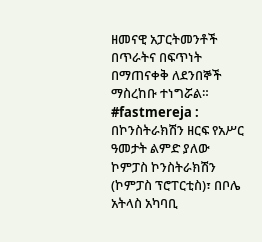ዘመናዊ አፓርትመንቶች በጥራትና በፍጥነት በማጠናቀቅ ለደንበኞች ማስረከቡ ተነግሯል።
#fastmereja : በኮንስትራክሽን ዘርፍ የአሥር ዓመታት ልምድ ያለው ኮምፓስ ኮንስትራክሽን (ኮምፓስ ፕሮፐርቲስ)፣ በቦሌ አትላስ አካባቢ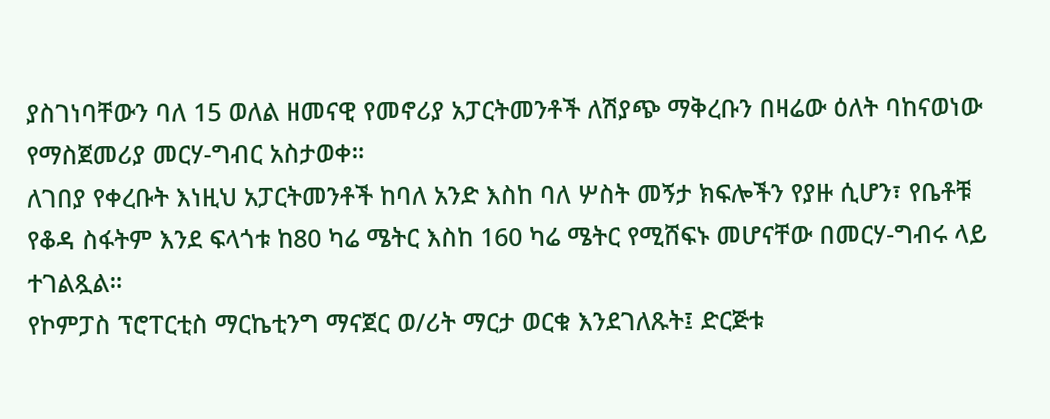ያስገነባቸውን ባለ 15 ወለል ዘመናዊ የመኖሪያ አፓርትመንቶች ለሽያጭ ማቅረቡን በዛሬው ዕለት ባከናወነው የማስጀመሪያ መርሃ-ግብር አስታወቀ።
ለገበያ የቀረቡት እነዚህ አፓርትመንቶች ከባለ አንድ እስከ ባለ ሦስት መኝታ ክፍሎችን የያዙ ሲሆን፣ የቤቶቹ የቆዳ ስፋትም እንደ ፍላጎቱ ከ80 ካሬ ሜትር እስከ 160 ካሬ ሜትር የሚሸፍኑ መሆናቸው በመርሃ-ግብሩ ላይ ተገልጿል።
የኮምፓስ ፕሮፐርቲስ ማርኬቲንግ ማናጀር ወ/ሪት ማርታ ወርቁ እንደገለጹት፤ ድርጅቱ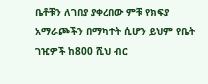ቤቶቹን ለገበያ ያቀረበው ምቹ የክፍያ አማራጮችን በማካተት ሲሆን ይህም የቤት ገዢዎች ከ800 ሺህ ብር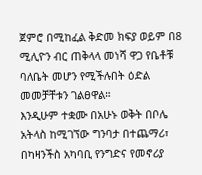ጀምሮ በሚከፈል ቅድመ ክፍያ ወይም በ8 ሚሊዮን ብር ጠቅላላ መነሻ ዋጋ የቤቶቹ ባለቤት መሆን የሚችሉበት ዕድል መመቻቸቱን ገልፀዋል።
እንዲሁም ተቋሙ በአሁኑ ወቅት በቦሌ አትላስ ከሚገኘው ግንባታ በተጨማሪ፣ በካዛንችስ አካባቢ የንግድና የመኖሪያ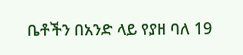ቤቶችን በአንድ ላይ የያዘ ባለ 19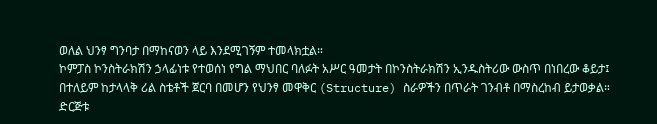ወለል ህንፃ ግንባታ በማከናወን ላይ እንደሚገኝም ተመላክቷል።
ኮምፓስ ኮንስትራክሽን ኃላፊነቱ የተወሰነ የግል ማህበር ባለፉት አሥር ዓመታት በኮንስትራክሽን ኢንዱስትሪው ውስጥ በነበረው ቆይታ፤ በተለይም ከታላላቅ ሪል ስቴቶች ጀርባ በመሆን የህንፃ መዋቅር (Structure) ስራዎችን በጥራት ገንብቶ በማስረከብ ይታወቃል።
ድርጅቱ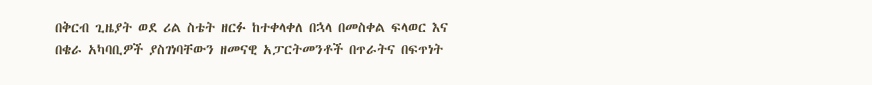በቅርብ ጊዜያት ወደ ሪል ስቴት ዘርፉ ከተቀላቀለ በኋላ በመስቀል ፍላወር እና በቄራ አካባቢዎች ያስገነባቸውን ዘመናዊ አፓርትመንቶች በጥራትና በፍጥነት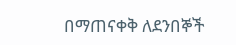በማጠናቀቅ ለደንበኞች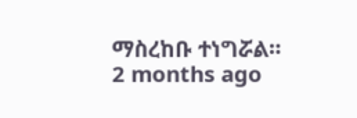ማስረከቡ ተነግሯል።
2 months ago